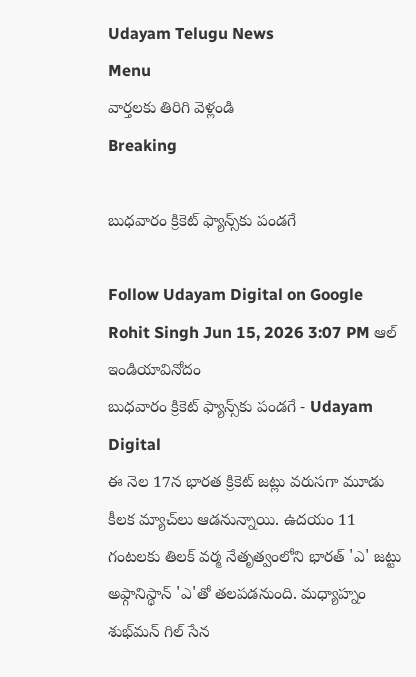Udayam Telugu News
Menu
వార్తలకు తిరిగి వెళ్లండి
Breaking

బుధవారం క్రికెట్ ఫ్యాన్స్‌కు పండగే

Follow Udayam Digital on Google
Rohit Singh Jun 15, 2026 3:07 PM ఆల్ ఇండియావినోదం
బుధవారం క్రికెట్ ఫ్యాన్స్‌కు పండగే - Udayam Digital
ఈ నెల 17న భారత క్రికెట్ జట్లు వరుసగా మూడు కీలక మ్యాచ్‌లు ఆడనున్నాయి. ఉదయం 11 గంటలకు తిలక్ వర్మ నేతృత్వంలోని భారత్ 'ఎ' జట్టు అఫ్గానిస్థాన్ 'ఎ'తో తలపడనుంది. మధ్యాహ్నం శుభ్‌మన్ గిల్ సేన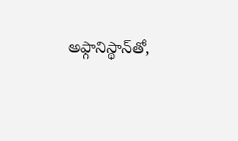అఫ్గానిస్థాన్‌తో,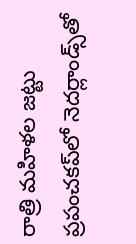రాత్రి మహిళల జట్టు ప్రపంచకప్‌లో నెదర్లాండ్స్‌తో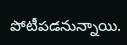పోటీపడనున్నాయి.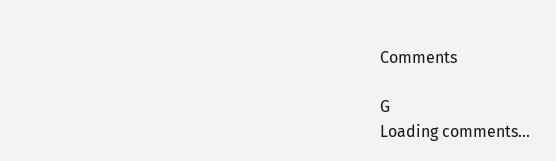Comments

G
Loading comments...